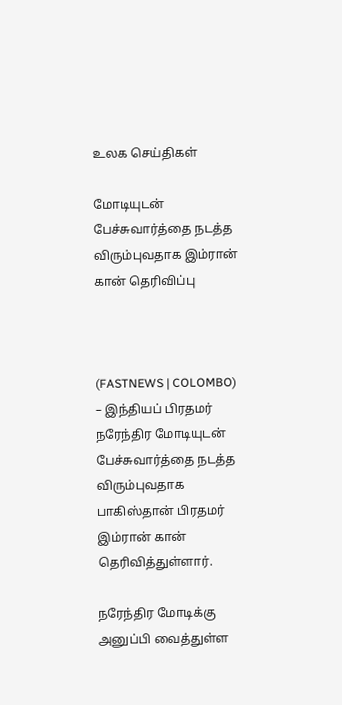உலக செய்திகள்

மோடியுடன் பேச்சுவார்த்தை நடத்த விரும்புவதாக இம்ரான் கான் தெரிவிப்பு



(FASTNEWS | COLOMBO) – இந்தியப் பிரதமர் நரேந்திர மோடியுடன் பேச்சுவார்த்தை நடத்த விரும்புவதாக பாகிஸ்தான் பிரதமர் இம்ரான் கான் தெரிவித்துள்ளார்.

நரேந்திர மோடிக்கு அனுப்பி வைத்துள்ள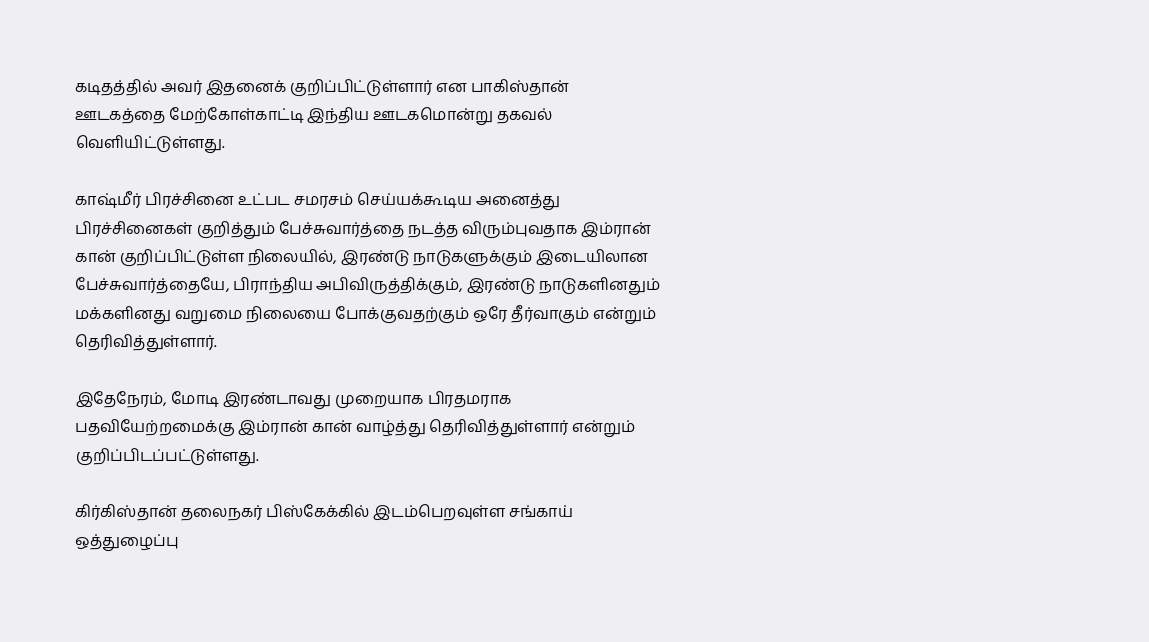கடிதத்தில் அவர் இதனைக் குறிப்பிட்டுள்ளார் என பாகிஸ்தான் ஊடகத்தை மேற்கோள்காட்டி இந்திய ஊடகமொன்று தகவல் வெளியிட்டுள்ளது.

காஷ்மீர் பிரச்சினை உட்பட சமரசம் செய்யக்கூடிய அனைத்து பிரச்சினைகள் குறித்தும் பேச்சுவார்த்தை நடத்த விரும்புவதாக இம்ரான் கான் குறிப்பிட்டுள்ள நிலையில், இரண்டு நாடுகளுக்கும் இடையிலான பேச்சுவார்த்தையே, பிராந்திய அபிவிருத்திக்கும், இரண்டு நாடுகளினதும் மக்களினது வறுமை நிலையை போக்குவதற்கும் ஒரே தீர்வாகும் என்றும் தெரிவித்துள்ளார்.

இதேநேரம், மோடி இரண்டாவது முறையாக பிரதமராக பதவியேற்றமைக்கு இம்ரான் கான் வாழ்த்து தெரிவித்துள்ளார் என்றும் குறிப்பிடப்பட்டுள்ளது.

கிர்கிஸ்தான் தலைநகர் பிஸ்கேக்கில் இடம்பெறவுள்ள சங்காய் ஒத்துழைப்பு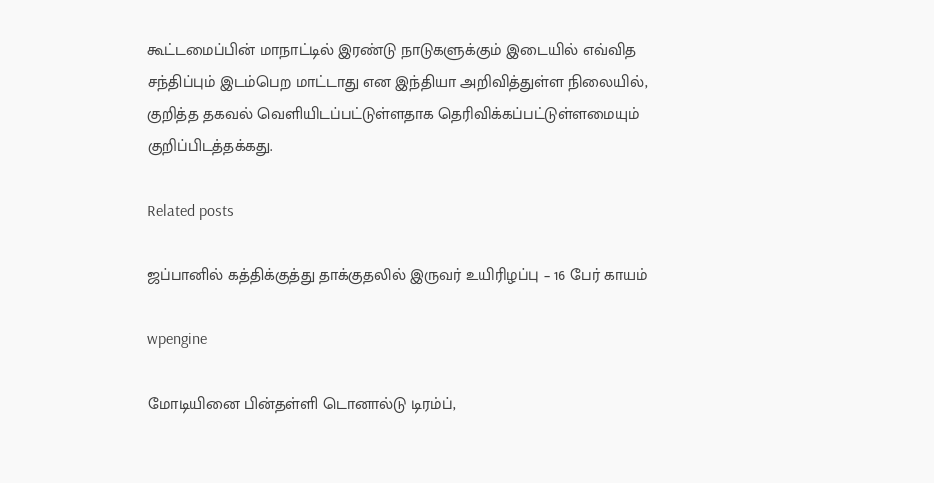கூட்டமைப்பின் மாநாட்டில் இரண்டு நாடுகளுக்கும் இடையில் எவ்வித சந்திப்பும் இடம்பெற மாட்டாது என இந்தியா அறிவித்துள்ள நிலையில், குறித்த தகவல் வெளியிடப்பட்டுள்ளதாக தெரிவிக்கப்பட்டுள்ளமையும் குறிப்பிடத்தக்கது.

Related posts

ஜப்பானில் கத்திக்குத்து தாக்குதலில் இருவர் உயிரிழப்பு – 16 பேர் காயம்

wpengine

மோடியினை பின்தள்ளி டொனால்டு டிரம்ப்,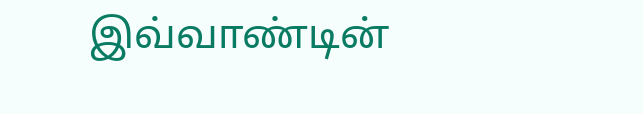இவ்வாண்டின்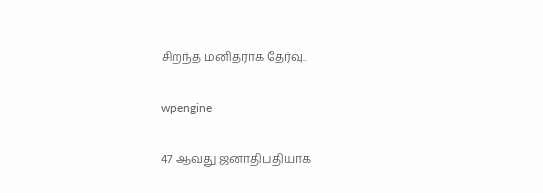சிறந்த மனிதராக தேர்வு..

wpengine

47 ஆவது ஜனாதிபதியாக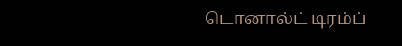டொனால்ட் டிரம்ப்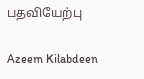பதவியேற்பு

Azeem Kilabdeen